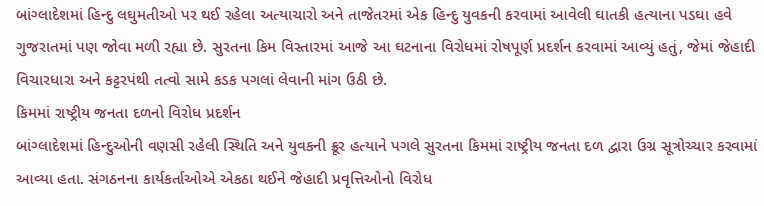બાંગ્લાદેશમાં હિન્દુ લઘુમતીઓ પર થઈ રહેલા અત્યાચારો અને તાજેતરમાં એક હિન્દુ યુવકની કરવામાં આવેલી ઘાતકી હત્યાના પડઘા હવે ગુજરાતમાં પણ જોવા મળી રહ્યા છે. સુરતના કિમ વિસ્તારમાં આજે આ ઘટનાના વિરોધમાં રોષપૂર્ણ પ્રદર્શન કરવામાં આવ્યું હતું, જેમાં જેહાદી વિચારધારા અને કટ્ટરપંથી તત્વો સામે કડક પગલાં લેવાની માંગ ઉઠી છે.
કિમમાં રાષ્ટ્રીય જનતા દળનો વિરોધ પ્રદર્શન
બાંગ્લાદેશમાં હિન્દુઓની વણસી રહેલી સ્થિતિ અને યુવકની ક્રૂર હત્યાને પગલે સુરતના કિમમાં રાષ્ટ્રીય જનતા દળ દ્વારા ઉગ્ર સૂત્રોચ્ચાર કરવામાં આવ્યા હતા. સંગઠનના કાર્યકર્તાઓએ એકઠા થઈને જેહાદી પ્રવૃત્તિઓનો વિરોધ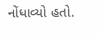નોંધાવ્યો હતો.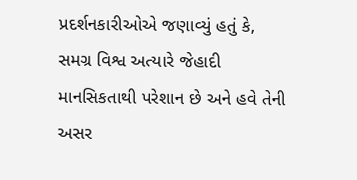પ્રદર્શનકારીઓએ જણાવ્યું હતું કે, સમગ્ર વિશ્વ અત્યારે જેહાદી માનસિકતાથી પરેશાન છે અને હવે તેની અસર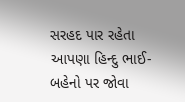સરહદ પાર રહેતા આપણા હિન્દુ ભાઈ-બહેનો પર જોવા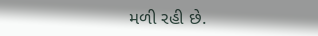મળી રહી છે.